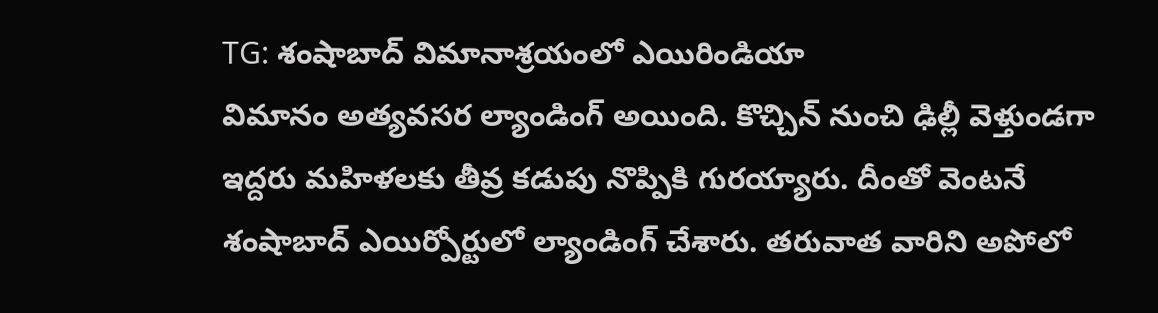TG: శంషాబాద్ విమానాశ్రయంలో ఎయిరిండియా
విమానం అత్యవసర ల్యాండింగ్ అయింది. కొచ్చిన్ నుంచి ఢిల్లీ వెళ్తుండగా ఇద్దరు మహిళలకు తీవ్ర కడుపు నొప్పికి గురయ్యారు. దీంతో వెంటనే శంషాబాద్ ఎయిర్పోర్టులో ల్యాండింగ్ చేశారు. తరువాత వారిని అపోలో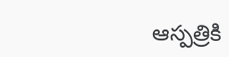ఆస్పత్రికి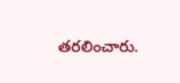తరలించారు.